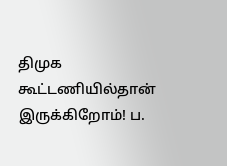திமுக கூட்டணியில்தான் இருக்கிறோம்! ப.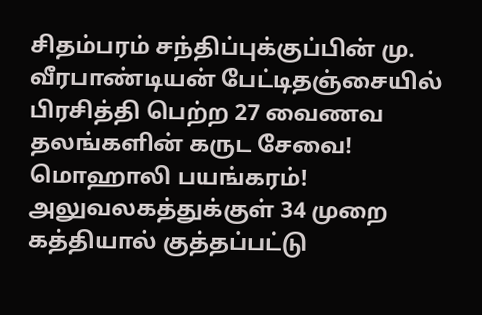சிதம்பரம் சந்திப்புக்குப்பின் மு. வீரபாண்டியன் பேட்டிதஞ்சையில் பிரசித்தி பெற்ற 27 வைணவ தலங்களின் கருட சேவை! மொஹாலி பயங்கரம்! அலுவலகத்துக்குள் 34 முறை கத்தியால் குத்தப்பட்டு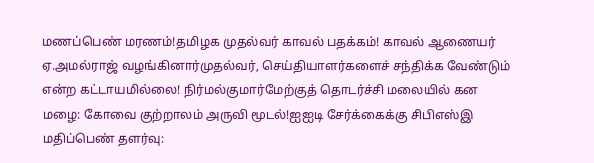மணப்பெண் மரணம்!தமிழக முதல்வர் காவல் பதக்கம்! காவல் ஆணையர் ஏ.அமல்ராஜ் வழங்கினார்முதல்வர், செய்தியாளர்களைச் சந்திக்க வேண்டும் என்ற கட்டாயமில்லை! நிர்மல்குமார்மேற்குத் தொடர்ச்சி மலையில் கன மழை: கோவை குற்றாலம் அருவி மூடல்!ஐஐடி சேர்க்கைக்கு சிபிஎஸ்இ மதிப்பெண் தளர்வு: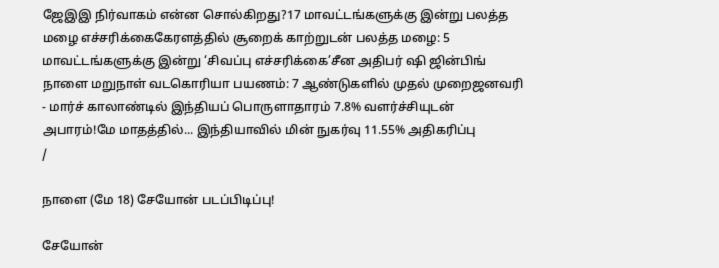ஜேஇஇ நிர்வாகம் என்ன சொல்கிறது?17 மாவட்டங்களுக்கு இன்று பலத்த மழை எச்சரிக்கைகேரளத்தில் சூறைக் காற்றுடன் பலத்த மழை: 5 மாவட்டங்களுக்கு இன்று ‘சிவப்பு எச்சரிக்கை’சீன அதிபர் ஷி ஜின்பிங் நாளை மறுநாள் வடகொரியா பயணம்: 7 ஆண்டுகளில் முதல் முறைஜனவரி - மார்ச் காலாண்டில் இந்தியப் பொருளாதாரம் 7.8% வளர்ச்சியுடன் அபாரம்!மே மாதத்தில்... இந்தியாவில் மின் நுகர்வு 11.55% அதிகரிப்பு
/

நாளை (மே 18) சேயோன் படப்பிடிப்பு!

சேயோன்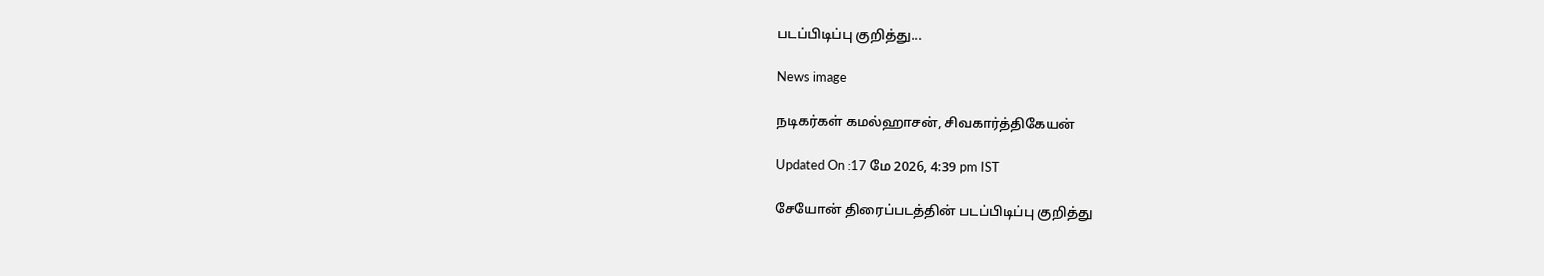படப்பிடிப்பு குறித்து...

News image

நடிகர்கள் கமல்ஹாசன், சிவகார்த்திகேயன்

Updated On :17 மே 2026, 4:39 pm IST

சேயோன் திரைப்படத்தின் படப்பிடிப்பு குறித்து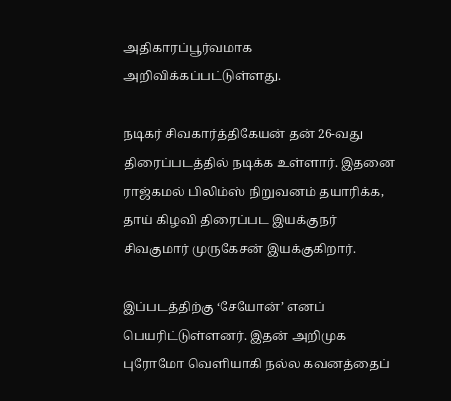அதிகாரப்பூர்வமாக அறிவிக்கப்பட்டுள்ளது.

நடிகர் சிவகார்த்திகேயன் தன் 26-வது திரைப்படத்தில் நடிக்க உள்ளார். இதனை ராஜ்கமல் பிலிம்ஸ் நிறுவனம் தயாரிக்க, தாய் கிழவி திரைப்பட இயக்குநர் சிவகுமார் முருகேசன் இயக்குகிறார்.

இப்படத்திற்கு ‘சேயோன்’ எனப் பெயரிட்டுள்ளனர். இதன் அறிமுக புரோமோ வெளியாகி நல்ல கவனத்தைப்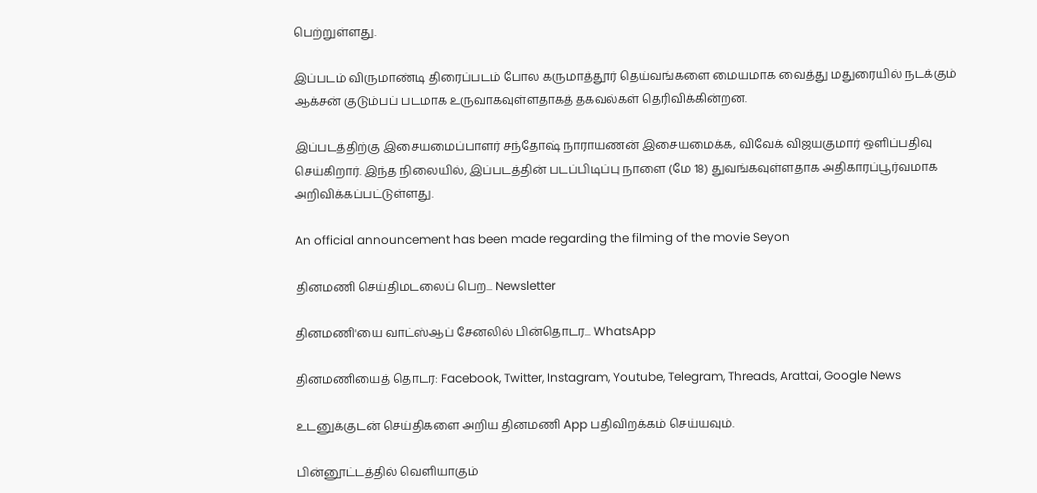பெற்றுள்ளது.

இப்படம் விருமாண்டி திரைப்படம் போல கருமாத்தூர் தெய்வங்களை மையமாக வைத்து மதுரையில் நடக்கும் ஆக்சன் குடும்பப் படமாக உருவாகவுள்ளதாகத் தகவல்கள் தெரிவிக்கின்றன.

இப்படத்திற்கு இசையமைப்பாளர் சந்தோஷ் நாராயணன் இசையமைக்க, விவேக் விஜயகுமார் ஒளிப்பதிவு செய்கிறார். இந்த நிலையில், இப்படத்தின் படப்பிடிப்பு நாளை (மே 18) துவங்கவுள்ளதாக அதிகாரப்பூர்வமாக அறிவிக்கப்பட்டுள்ளது.

An official announcement has been made regarding the filming of the movie Seyon

தினமணி செய்திமடலைப் பெற... Newsletter

தினமணி'யை வாட்ஸ்ஆப் சேனலில் பின்தொடர... WhatsApp

தினமணியைத் தொடர: Facebook, Twitter, Instagram, Youtube, Telegram, Threads, Arattai, Google News

உடனுக்குடன் செய்திகளை அறிய தினமணி App பதிவிறக்கம் செய்யவும்.

பின்னூட்டத்தில் வெளியாகும்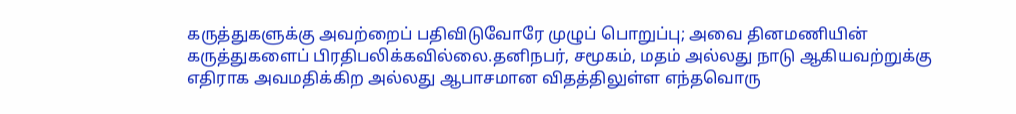கருத்துகளுக்கு அவற்றைப் பதிவிடுவோரே முழுப் பொறுப்பு; அவை தினமணியின் கருத்துகளைப் பிரதிபலிக்கவில்லை.தனிநபர், சமூகம், மதம் அல்லது நாடு ஆகியவற்றுக்கு எதிராக அவமதிக்கிற அல்லது ஆபாசமான விதத்திலுள்ள எந்தவொரு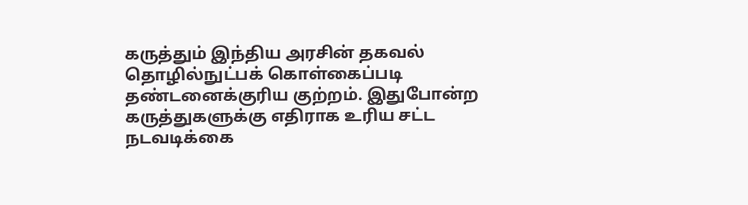கருத்தும் இந்திய அரசின் தகவல் தொழில்நுட்பக் கொள்கைப்படி தண்டனைக்குரிய குற்றம். இதுபோன்ற கருத்துகளுக்கு எதிராக உரிய சட்ட நடவடிக்கை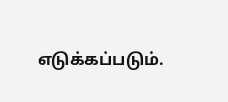எடுக்கப்படும்.